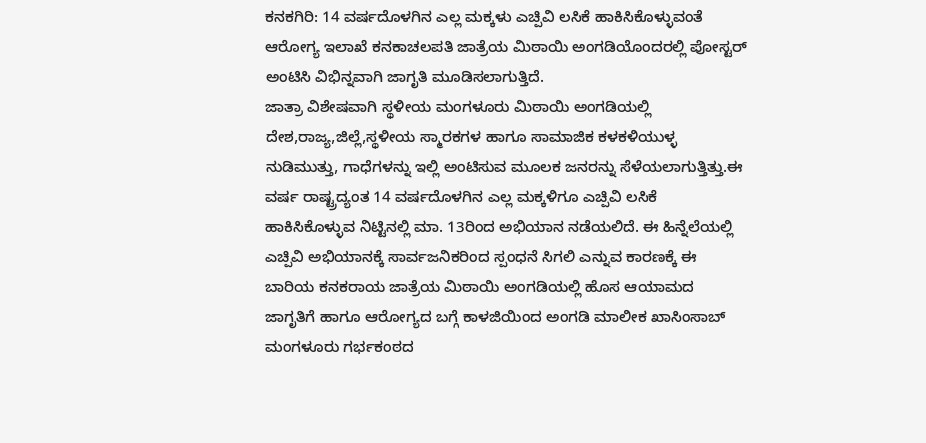ಕನಕಗಿರಿ: 14 ವರ್ಷದೊಳಗಿನ ಎಲ್ಲ ಮಕ್ಕಳು ಎಚ್ಪಿವಿ ಲಸಿಕೆ ಹಾಕಿಸಿಕೊಳ್ಳುವಂತೆ ಆರೋಗ್ಯ ಇಲಾಖೆ ಕನಕಾಚಲಪತಿ ಜಾತ್ರೆಯ ಮಿಠಾಯಿ ಅಂಗಡಿಯೊಂದರಲ್ಲಿ ಪೋಸ್ಟರ್ ಅಂಟಿಸಿ ವಿಭಿನ್ನವಾಗಿ ಜಾಗೃತಿ ಮೂಡಿಸಲಾಗುತ್ತಿದೆ.
ಜಾತ್ರಾ ವಿಶೇಷವಾಗಿ ಸ್ಥಳೀಯ ಮಂಗಳೂರು ಮಿಠಾಯಿ ಅಂಗಡಿಯಲ್ಲಿ ದೇಶ,ರಾಜ್ಯ,ಜಿಲ್ಲೆ,ಸ್ಥಳೀಯ ಸ್ಮಾರಕಗಳ ಹಾಗೂ ಸಾಮಾಜಿಕ ಕಳಕಳಿಯುಳ್ಳ ನುಡಿಮುತ್ತು, ಗಾಧೆಗಳನ್ನು ಇಲ್ಲಿ ಅಂಟಿಸುವ ಮೂಲಕ ಜನರನ್ನು ಸೆಳೆಯಲಾಗುತ್ತಿತ್ತು.ಈ ವರ್ಷ ರಾಷ್ಟ್ರದ್ಯಂತ 14 ವರ್ಷದೊಳಗಿನ ಎಲ್ಲ ಮಕ್ಕಳಿಗೂ ಎಚ್ಪಿವಿ ಲಸಿಕೆ ಹಾಕಿಸಿಕೊಳ್ಳುವ ನಿಟ್ಟಿನಲ್ಲಿ ಮಾ. 13ರಿಂದ ಅಭಿಯಾನ ನಡೆಯಲಿದೆ. ಈ ಹಿನ್ನೆಲೆಯಲ್ಲಿ ಎಚ್ಪಿವಿ ಅಭಿಯಾನಕ್ಕೆ ಸಾರ್ವಜನಿಕರಿಂದ ಸ್ಪಂಧನೆ ಸಿಗಲಿ ಎನ್ನುವ ಕಾರಣಕ್ಕೆ ಈ ಬಾರಿಯ ಕನಕರಾಯ ಜಾತ್ರೆಯ ಮಿಠಾಯಿ ಅಂಗಡಿಯಲ್ಲಿ ಹೊಸ ಆಯಾಮದ ಜಾಗೃತಿಗೆ ಹಾಗೂ ಆರೋಗ್ಯದ ಬಗ್ಗೆ ಕಾಳಜಿಯಿಂದ ಅಂಗಡಿ ಮಾಲೀಕ ಖಾಸಿಂಸಾಬ್ ಮಂಗಳೂರು ಗರ್ಭಕಂಠದ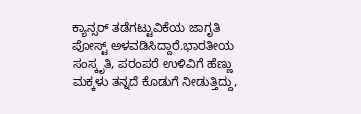ಕ್ಯಾನ್ಸರ್ ತಡೆಗಟ್ಟುವಿಕೆಯ ಜಾಗೃತಿ ಪೋಸ್ಟ್ ಅಳವಡಿಸಿದ್ದಾರೆ.ಭಾರತೀಯ ಸಂಸ್ಕೃತಿ, ಪರಂಪರೆ ಉಳಿವಿಗೆ ಹೆಣ್ಣು ಮಕ್ಕಳು ತನ್ನದೆ ಕೊಡುಗೆ ನೀಡುತ್ತಿದ್ದು,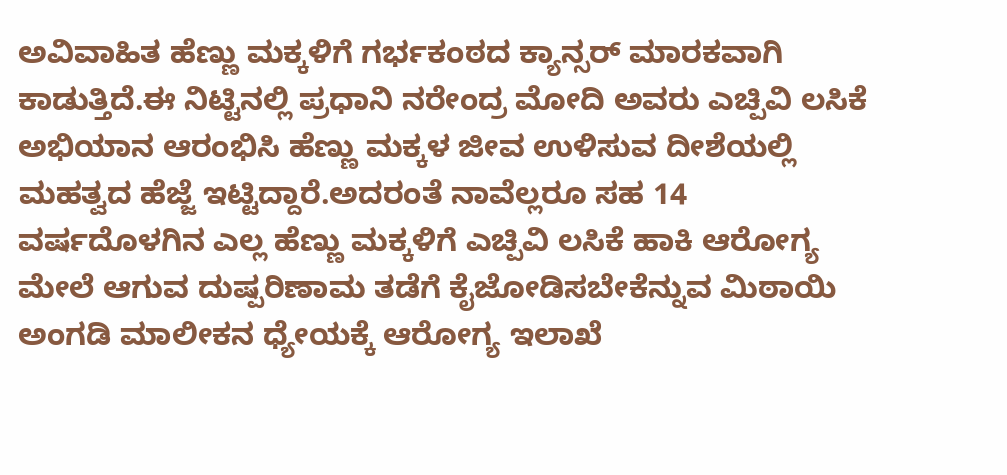ಅವಿವಾಹಿತ ಹೆಣ್ಣು ಮಕ್ಕಳಿಗೆ ಗರ್ಭಕಂಠದ ಕ್ಯಾನ್ಸರ್ ಮಾರಕವಾಗಿ ಕಾಡುತ್ತಿದೆ.ಈ ನಿಟ್ಟಿನಲ್ಲಿ ಪ್ರಧಾನಿ ನರೇಂದ್ರ ಮೋದಿ ಅವರು ಎಚ್ಪಿವಿ ಲಸಿಕೆ ಅಭಿಯಾನ ಆರಂಭಿಸಿ ಹೆಣ್ಣು ಮಕ್ಕಳ ಜೀವ ಉಳಿಸುವ ದೀಶೆಯಲ್ಲಿ ಮಹತ್ವದ ಹೆಜ್ಜೆ ಇಟ್ಟಿದ್ದಾರೆ.ಅದರಂತೆ ನಾವೆಲ್ಲರೂ ಸಹ 14 ವರ್ಷದೊಳಗಿನ ಎಲ್ಲ ಹೆಣ್ಣು ಮಕ್ಕಳಿಗೆ ಎಚ್ಪಿವಿ ಲಸಿಕೆ ಹಾಕಿ ಆರೋಗ್ಯ ಮೇಲೆ ಆಗುವ ದುಷ್ಪರಿಣಾಮ ತಡೆಗೆ ಕೈಜೋಡಿಸಬೇಕೆನ್ನುವ ಮಿಠಾಯಿ ಅಂಗಡಿ ಮಾಲೀಕನ ಧ್ಯೇಯಕ್ಕೆ ಆರೋಗ್ಯ ಇಲಾಖೆ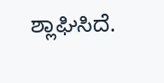ಶ್ಲಾಘಿಸಿದೆ.